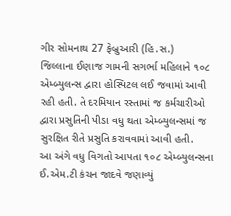ગીર સોમનાથ 27 ફેબ્રુઆરી (હિ.સ.)
જિલ્લાના ઈણાજ ગામની સગર્ભા મહિલાને ૧૦૮ એમ્બ્યુલન્સ દ્વારા હોસ્પિટલ લઈ જવામાં આવી રહી હતી. તે દરમિયાન રસ્તામાં જ કર્મચારીઓ દ્વારા પ્રસુતિની પીડા વધુ થતા એમ્બ્યુલન્સમાં જ સુરક્ષિત રીતે પ્રસુતિ કરાવવામાં આવી હતી.
આ અંગે વધુ વિગતો આપતા ૧૦૮ એમ્બ્યુલન્સના ઈ.એમ.ટી કંચન જાદવે જણાવ્યું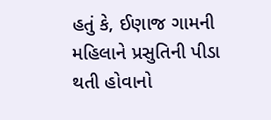હતું કે, ઈણાજ ગામની મહિલાને પ્રસુતિની પીડા થતી હોવાનો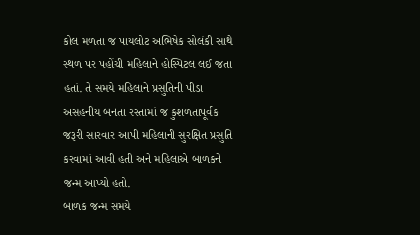કોલ મળતા જ પાયલોટ અભિષેક સોલંકી સાથે સ્થળ પર પહોંચી મહિલાને હોસ્પિટલ લઈ જતા હતાં. તે સમયે મહિલાને પ્રસુતિની પીડા અસહનીય બનતા રસ્તામાં જ કુશળતાપૂર્વક જરૂરી સારવાર આપી મહિલાની સુરક્ષિત પ્રસુતિ કરવામાં આવી હતી અને મહિલાએ બાળકને જન્મ આપ્યો હતો.
બાળક જન્મ સમયે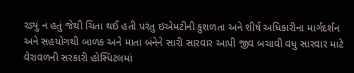રડ્યું ન હતું જેથી ચિંતા થઈ હતી પરંતુ ઇએમટીની કુશળતા અને શીર્ષ અધિકારીના માર્ગદર્શન અને સહયોગથી બાળક અને માતા બંનેને સારી સારવાર આપી જીવ બચાવી વધુ સારવાર માટે વેરાવળની સરકારી હોસ્પિટલમાં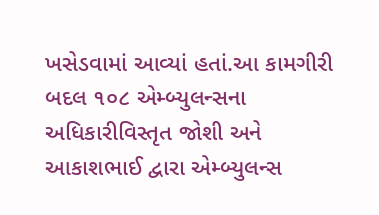ખસેડવામાં આવ્યાં હતાં.આ કામગીરી બદલ ૧૦૮ એમ્બ્યુલન્સના અધિકારીવિસ્તૃત જોશી અને આકાશભાઈ દ્વારા એમ્બ્યુલન્સ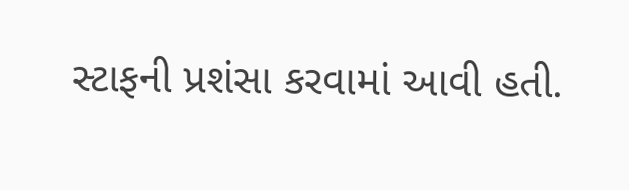સ્ટાફની પ્રશંસા કરવામાં આવી હતી.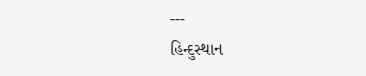---
હિન્દુસ્થાન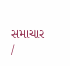સમાચાર /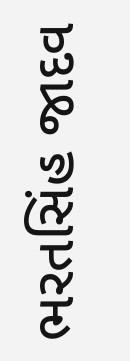ભરતસિંહ જાદવ